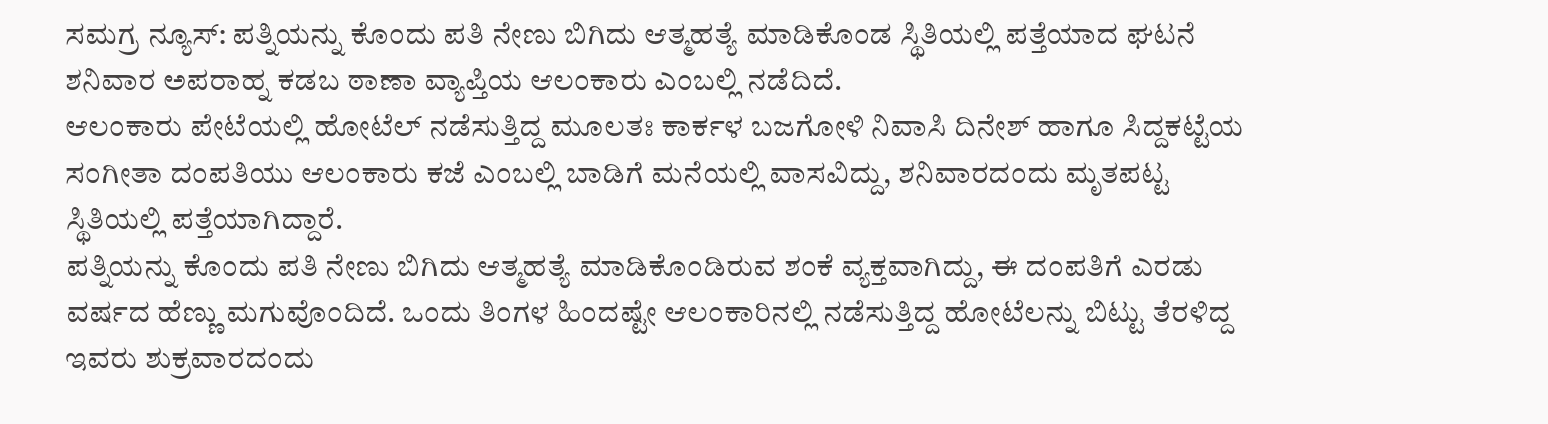ಸಮಗ್ರ ನ್ಯೂಸ್: ಪತ್ನಿಯನ್ನು ಕೊಂದು ಪತಿ ನೇಣು ಬಿಗಿದು ಆತ್ಮಹತ್ಯೆ ಮಾಡಿಕೊಂಡ ಸ್ಥಿತಿಯಲ್ಲಿ ಪತ್ತೆಯಾದ ಘಟನೆ ಶನಿವಾರ ಅಪರಾಹ್ನ ಕಡಬ ಠಾಣಾ ವ್ಯಾಪ್ತಿಯ ಆಲಂಕಾರು ಎಂಬಲ್ಲಿ ನಡೆದಿದೆ.
ಆಲಂಕಾರು ಪೇಟೆಯಲ್ಲಿ ಹೋಟೆಲ್ ನಡೆಸುತ್ತಿದ್ದ ಮೂಲತಃ ಕಾರ್ಕಳ ಬಜಗೋಳಿ ನಿವಾಸಿ ದಿನೇಶ್ ಹಾಗೂ ಸಿದ್ದಕಟ್ಟೆಯ ಸಂಗೀತಾ ದಂಪತಿಯು ಆಲಂಕಾರು ಕಜೆ ಎಂಬಲ್ಲಿ ಬಾಡಿಗೆ ಮನೆಯಲ್ಲಿ ವಾಸವಿದ್ದು, ಶನಿವಾರದಂದು ಮೃತಪಟ್ಟ ಸ್ಥಿತಿಯಲ್ಲಿ ಪತ್ತೆಯಾಗಿದ್ದಾರೆ.
ಪತ್ನಿಯನ್ನು ಕೊಂದು ಪತಿ ನೇಣು ಬಿಗಿದು ಆತ್ಮಹತ್ಯೆ ಮಾಡಿಕೊಂಡಿರುವ ಶಂಕೆ ವ್ಯಕ್ತವಾಗಿದ್ದು, ಈ ದಂಪತಿಗೆ ಎರಡು ವರ್ಷದ ಹೆಣ್ಣು ಮಗುವೊಂದಿದೆ. ಒಂದು ತಿಂಗಳ ಹಿಂದಷ್ಟೇ ಆಲಂಕಾರಿನಲ್ಲಿ ನಡೆಸುತ್ತಿದ್ದ ಹೋಟೆಲನ್ನು ಬಿಟ್ಟು ತೆರಳಿದ್ದ ಇವರು ಶುಕ್ರವಾರದಂದು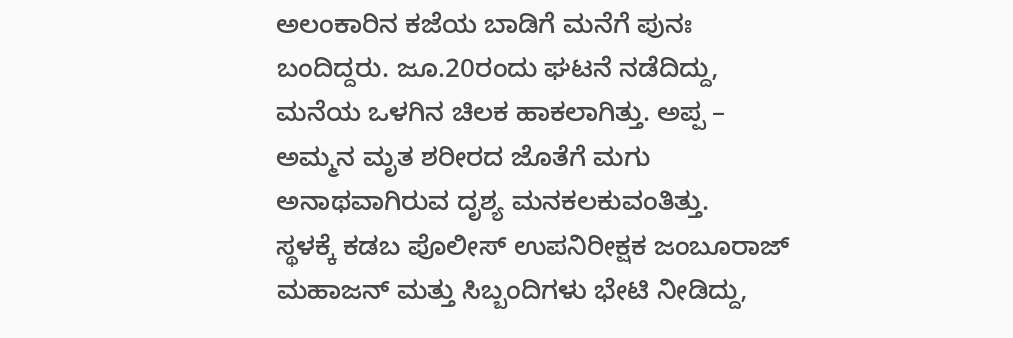ಅಲಂಕಾರಿನ ಕಜೆಯ ಬಾಡಿಗೆ ಮನೆಗೆ ಪುನಃ ಬಂದಿದ್ದರು. ಜೂ.20ರಂದು ಘಟನೆ ನಡೆದಿದ್ದು, ಮನೆಯ ಒಳಗಿನ ಚಿಲಕ ಹಾಕಲಾಗಿತ್ತು. ಅಪ್ಪ – ಅಮ್ಮನ ಮೃತ ಶರೀರದ ಜೊತೆಗೆ ಮಗು ಅನಾಥವಾಗಿರುವ ದೃಶ್ಯ ಮನಕಲಕುವಂತಿತ್ತು.
ಸ್ಥಳಕ್ಕೆ ಕಡಬ ಪೊಲೀಸ್ ಉಪನಿರೀಕ್ಷಕ ಜಂಬೂರಾಜ್ ಮಹಾಜನ್ ಮತ್ತು ಸಿಬ್ಬಂದಿಗಳು ಭೇಟಿ ನೀಡಿದ್ದು,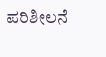ಪರಿಶೀಲನೆ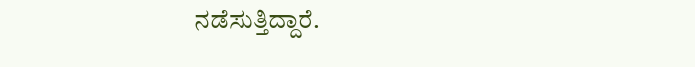ನಡೆಸುತ್ತಿದ್ದಾರೆ.